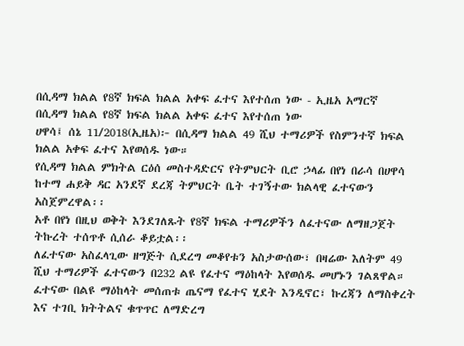በሲዳማ ክልል የ8ኛ ክፍል ክልል አቀፍ ፈተና እየተሰጠ ነው - ኢዜአ አማርኛ
በሲዳማ ክልል የ8ኛ ክፍል ክልል አቀፍ ፈተና እየተሰጠ ነው
ሀዋሳ፤ ሰኔ 11/2018(ኢዜአ)፦ በሲዳማ ክልል 49 ሺህ ተማሪዎች የስምንተኛ ክፍል ክልል አቀፍ ፈተና እየወሰዱ ነው።
የሲዳማ ክልል ምክትል ርዕሰ መስተዳድርና የትምህርት ቢሮ ኃላፊ በየነ በራሳ በሀዋሳ ከተማ ሐይቅ ዳር አንደኛ ደረጃ ትምህርት ቤት ተገኝተው ክልላዊ ፈተናውን አስጀምረዋል፡፡
አቶ በየነ በዚህ ወቅት እንደገለጹት የ8ኛ ክፍል ተማሪዎችን ለፈተናው ለማዘጋጀት ትኩረት ተሰጥቶ ሲሰራ ቆይቷል፡፡
ለፈተናው አስፈላጊው ዘግጅት ሲደረግ መቆየቱን አስታውሰው፣ በዛሬው እለትም 49 ሺህ ተማሪዎች ፈተናውን በ232 ልዩ የፈተና ማዕከላት እየወሰዱ መሆኑን ገልጸዋል።
ፈተናው በልዩ ማዕከላት መሰጠቱ ጤናማ የፈተና ሂደት እንዲኖር፣ ኩረጃን ለማስቀረት እና ተገቢ ክትትልና ቁጥጥር ለማድረግ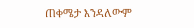ጠቀሜታ እንዳለውም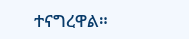ተናግረዋል።